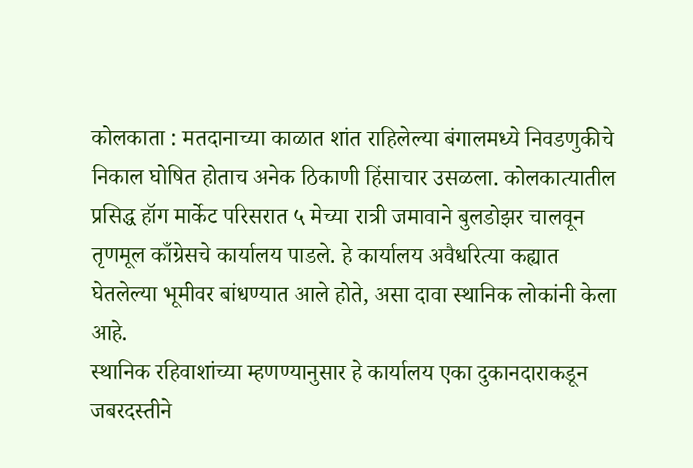कोलकाता : मतदानाच्या काळात शांत राहिलेल्या बंगालमध्ये निवडणुकीचे निकाल घोषित होताच अनेक ठिकाणी हिंसाचार उसळला. कोलकात्यातील प्रसिद्ध हॉग मार्केट परिसरात ५ मेच्या रात्री जमावाने बुलडोझर चालवून तृणमूल काँग्रेसचे कार्यालय पाडले. हे कार्यालय अवैधरित्या कह्यात घेतलेल्या भूमीवर बांधण्यात आले होते, असा दावा स्थानिक लोकांनी केला आहे.
स्थानिक रहिवाशांच्या म्हणण्यानुसार हे कार्यालय एका दुकानदाराकडून जबरदस्तीने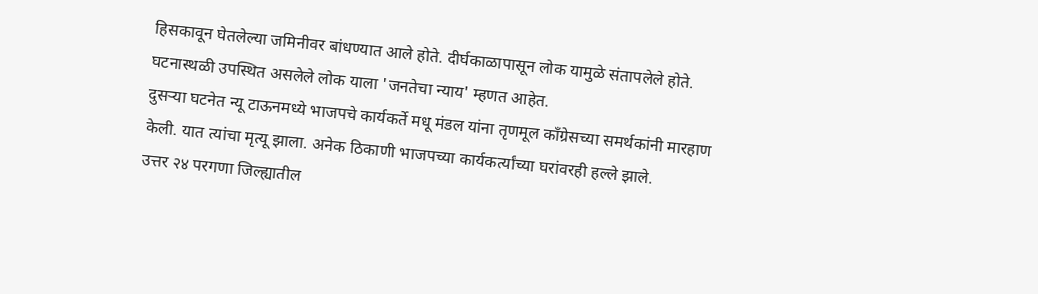हिसकावून घेतलेल्या जमिनीवर बांधण्यात आले होते. दीर्घकाळापासून लोक यामुळे संतापलेले होते. घटनास्थळी उपस्थित असलेले लोक याला 'जनतेचा न्याय' म्हणत आहेत.
दुसऱ्या घटनेत न्यू टाऊनमध्ये भाजपचे कार्यकर्ते मधू मंडल यांना तृणमूल काँग्रेसच्या समर्थकांनी मारहाण केली. यात त्यांचा मृत्यू झाला. अनेक ठिकाणी भाजपच्या कार्यकर्त्यांच्या घरांवरही हल्ले झाले.
उत्तर २४ परगणा जिल्ह्यातील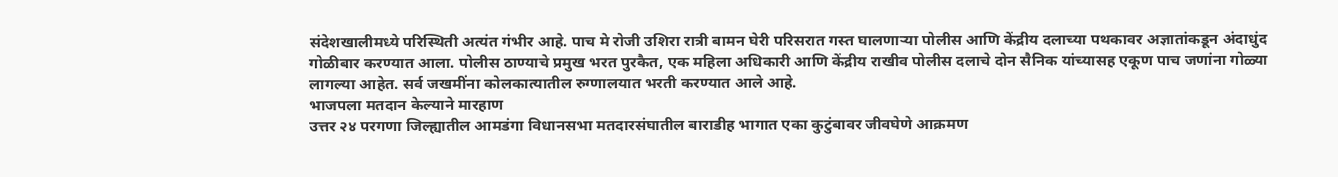संदेशखालीमध्ये परिस्थिती अत्यंत गंभीर आहे. पाच मे रोजी उशिरा रात्री बामन घेरी परिसरात गस्त घालणाऱ्या पोलीस आणि केंद्रीय दलाच्या पथकावर अज्ञातांकडून अंदाधुंद गोळीबार करण्यात आला. पोलीस ठाण्याचे प्रमुख भरत पुरकैत, एक महिला अधिकारी आणि केंद्रीय राखीव पोलीस दलाचे दोन सैनिक यांच्यासह एकूण पाच जणांना गोळ्या लागल्या आहेत. सर्व जखमींना कोलकात्यातील रुग्णालयात भरती करण्यात आले आहे.
भाजपला मतदान केल्याने मारहाण
उत्तर २४ परगणा जिल्ह्यातील आमडंगा विधानसभा मतदारसंघातील बाराडीह भागात एका कुटुंबावर जीवघेणे आक्रमण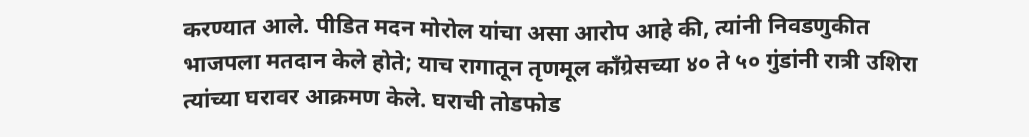करण्यात आले. पीडित मदन मोरोल यांचा असा आरोप आहे की, त्यांनी निवडणुकीत भाजपला मतदान केले होते; याच रागातून तृणमूल काँग्रेसच्या ४० ते ५० गुंडांनी रात्री उशिरा त्यांच्या घरावर आक्रमण केले. घराची तोडफोड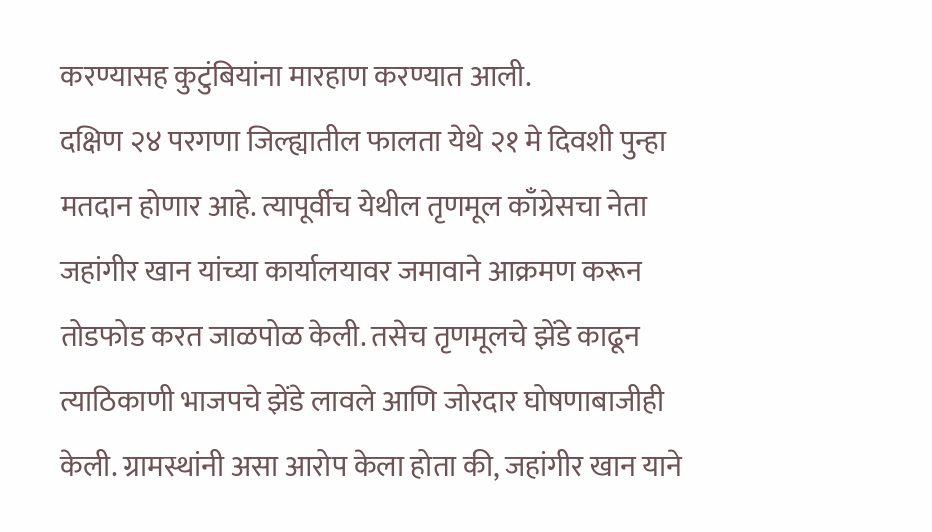करण्यासह कुटुंबियांना मारहाण करण्यात आली.
दक्षिण २४ परगणा जिल्ह्यातील फालता येथे २१ मे दिवशी पुन्हा मतदान होणार आहे. त्यापूर्वीच येथील तृणमूल काँग्रेसचा नेता जहांगीर खान यांच्या कार्यालयावर जमावाने आक्रमण करून तोडफोड करत जाळपोळ केली. तसेच तृणमूलचे झेंडे काढून त्याठिकाणी भाजपचे झेंडे लावले आणि जोरदार घोषणाबाजीही केली. ग्रामस्थांनी असा आरोप केला होता की, जहांगीर खान याने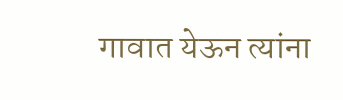गावात येऊन त्यांना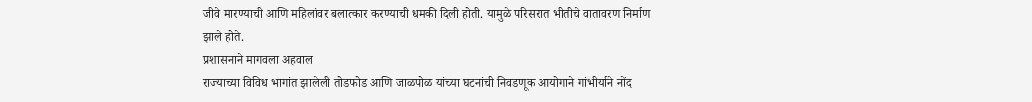जीवे मारण्याची आणि महिलांवर बलात्कार करण्याची धमकी दिली होती. यामुळे परिसरात भीतीचे वातावरण निर्माण झाले होते.
प्रशासनाने मागवला अहवाल
राज्याच्या विविध भागांत झालेली तोडफोड आणि जाळपोळ यांच्या घटनांची निवडणूक आयोगाने गांभीर्याने नोंद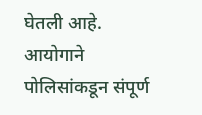घेतली आहे. आयोगाने पोलिसांकडून संपूर्ण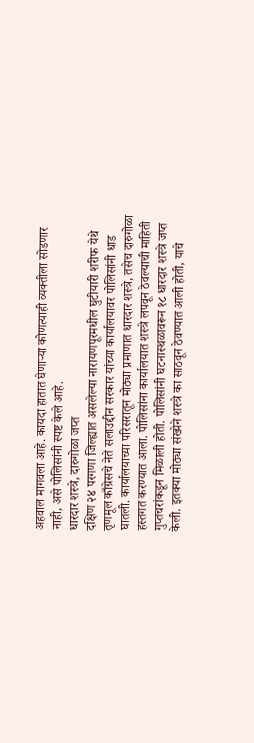अहवाल मागवला आहे. कायदा हातात घेणाऱ्या कोणत्याही व्यक्तीला सोडणार नाही, असे पोलिसांनी स्पष्ट केले आहे.
धारदार शस्त्रे, दारुगोळा जप्त
दक्षिण २४ परगणा जिल्ह्यात असलेल्या नारायणपूरमधील घुटीयारी शरीफ येथे तृणमूल काँग्रेसचे नेते सलाउद्दीन सरकार यांच्या कार्यालयावर पोलिसांनी धाड घातली. कार्यालयाच्या परिसरातून मोठ्या प्रमाणात धारदार शस्त्रे, तसेच दारुगोळा हस्तगत करण्यात आला. पोलिसांना कार्यालयात शस्त्रे लपवून ठेवल्याची माहिती गुप्तचरांकडून मिळाली होती. पोलिसांनी घटनास्थळावरून १८ धारदार शस्त्रे जप्त केली. इतक्या मोठ्या संख्येने शस्त्रे का साठवून ठेवण्यात आली होती, याचे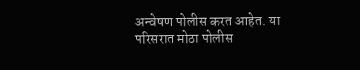अन्वेषण पोलीस करत आहेत. या परिसरात मोठा पोलीस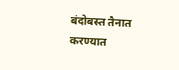बंदोबस्त तैनात करण्यात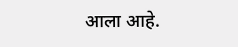आला आहे.